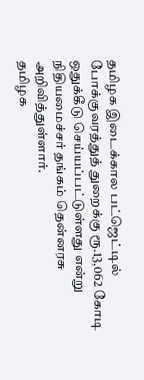தமிழக இடைக்கால பட்ஜெட்டில் போக்குவரத்துத் துறைக்கு ரூ.13,062 கோடி ஒதுக்கீடு செய்யப்பட்டுள்ளது என்று நிதியமைச்சர் தங்கம் தென்னரசு அறிவித்துள்ளார்.
தமிழக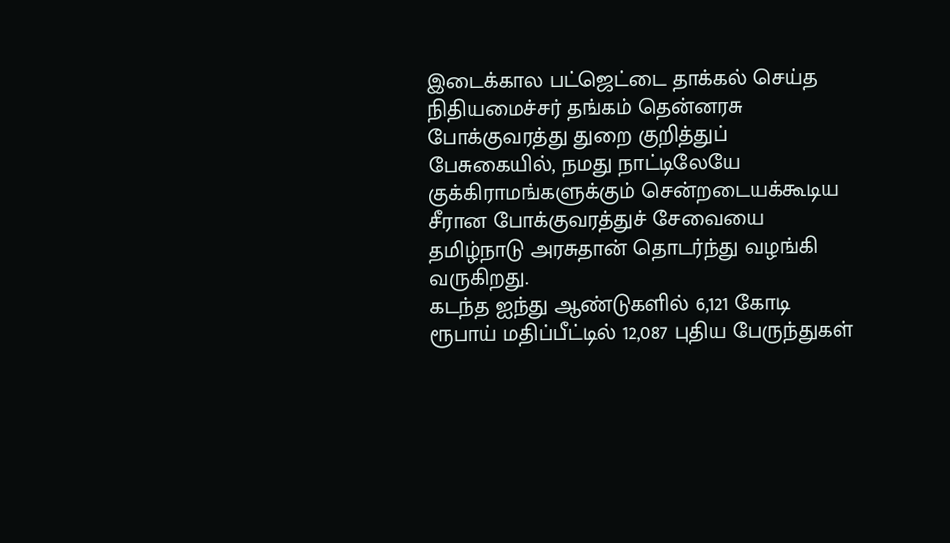இடைக்கால பட்ஜெட்டை தாக்கல் செய்த நிதியமைச்சர் தங்கம் தென்னரசு போக்குவரத்து துறை குறித்துப் பேசுகையில், நமது நாட்டிலேயே குக்கிராமங்களுக்கும் சென்றடையக்கூடிய சீரான போக்குவரத்துச் சேவையை தமிழ்நாடு அரசுதான் தொடர்ந்து வழங்கி வருகிறது.
கடந்த ஐந்து ஆண்டுகளில் 6,121 கோடி ரூபாய் மதிப்பீட்டில் 12,087 புதிய பேருந்துகள்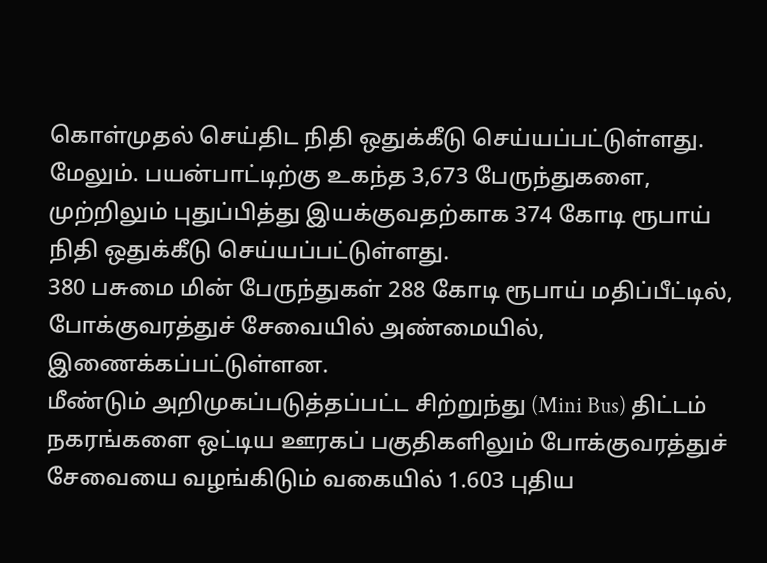கொள்முதல் செய்திட நிதி ஒதுக்கீடு செய்யப்பட்டுள்ளது.
மேலும். பயன்பாட்டிற்கு உகந்த 3,673 பேருந்துகளை, முற்றிலும் புதுப்பித்து இயக்குவதற்காக 374 கோடி ரூபாய் நிதி ஒதுக்கீடு செய்யப்பட்டுள்ளது.
380 பசுமை மின் பேருந்துகள் 288 கோடி ரூபாய் மதிப்பீட்டில், போக்குவரத்துச் சேவையில் அண்மையில், இணைக்கப்பட்டுள்ளன.
மீண்டும் அறிமுகப்படுத்தப்பட்ட சிற்றுந்து (Mini Bus) திட்டம் நகரங்களை ஒட்டிய ஊரகப் பகுதிகளிலும் போக்குவரத்துச் சேவையை வழங்கிடும் வகையில் 1.603 புதிய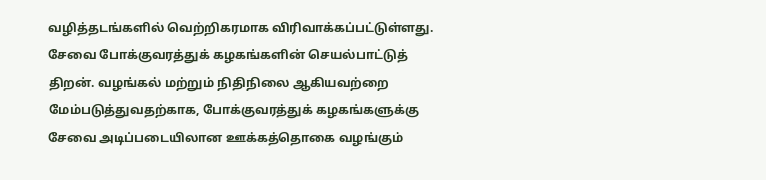வழித்தடங்களில் வெற்றிகரமாக விரிவாக்கப்பட்டுள்ளது.
சேவை போக்குவரத்துக் கழகங்களின் செயல்பாட்டுத் திறன். வழங்கல் மற்றும் நிதிநிலை ஆகியவற்றை மேம்படுத்துவதற்காக, போக்குவரத்துக் கழகங்களுக்கு சேவை அடிப்படையிலான ஊக்கத்தொகை வழங்கும்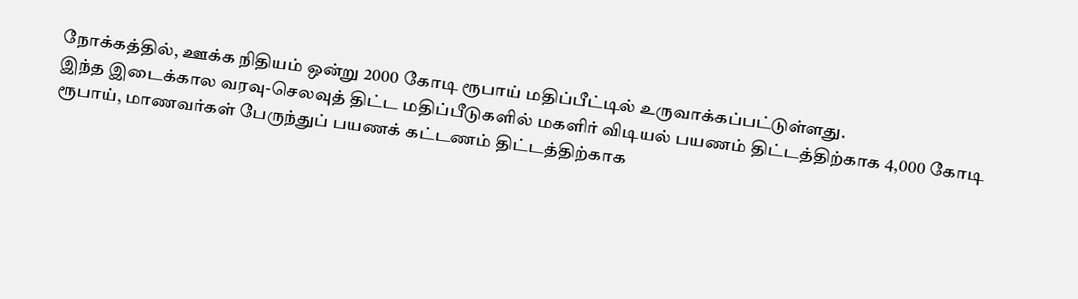நோக்கத்தில், ஊக்க நிதியம் ஒன்று 2000 கோடி ரூபாய் மதிப்பீட்டில் உருவாக்கப்பட்டுள்ளது.
இந்த இடைக்கால வரவு-செலவுத் திட்ட மதிப்பீடுகளில் மகளிர் விடியல் பயணம் திட்டத்திற்காக 4,000 கோடி ரூபாய், மாணவர்கள் பேருந்துப் பயணக் கட்டணம் திட்டத்திற்காக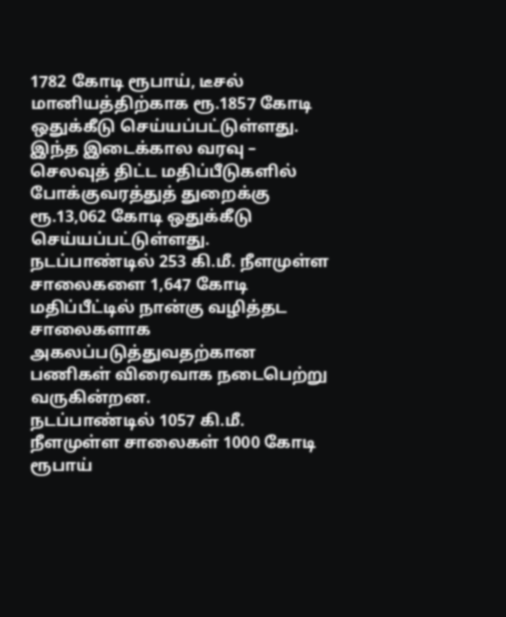1782 கோடி ரூபாய், டீசல் மானியத்திற்காக ரூ.1857 கோடி ஒதுக்கீடு செய்யப்பட்டுள்ளது.
இந்த இடைக்கால வரவு – செலவுத் திட்ட மதிப்பீடுகளில் போக்குவரத்துத் துறைக்கு ரூ.13,062 கோடி ஒதுக்கீடு செய்யப்பட்டுள்ளது.
நடப்பாண்டில் 253 கி.மீ. நீளமுள்ள சாலைகளை 1,647 கோடி மதிப்பீட்டில் நான்கு வழித்தட சாலைகளாக அகலப்படுத்துவதற்கான பணிகள் விரைவாக நடைபெற்று வருகின்றன.
நடப்பாண்டில் 1057 கி.மீ. நீளமுள்ள சாலைகள் 1000 கோடி ரூபாய்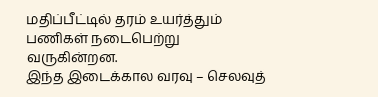மதிப்பீட்டில் தரம் உயர்த்தும் பணிகள் நடைபெற்று வருகின்றன.
இந்த இடைக்கால வரவு – செலவுத்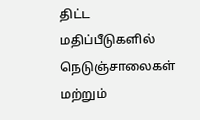திட்ட மதிப்பீடுகளில் நெடுஞ்சாலைகள் மற்றும்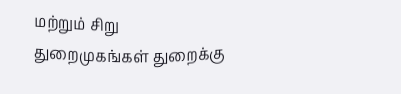மற்றும் சிறு துறைமுகங்கள் துறைக்கு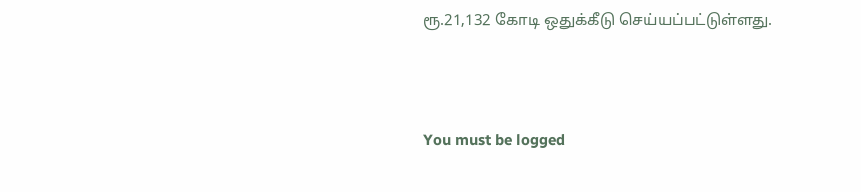ரூ.21,132 கோடி ஒதுக்கீடு செய்யப்பட்டுள்ளது.




You must be logged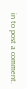in to post a comment.